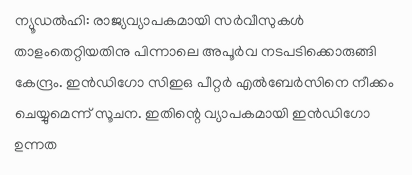ന്യൂഡല്‍ഹി: രാജ്യവ്യാപകമായി സര്‍വീസുകള്‍ താളംതെറ്റിയതിനു പിന്നാലെ അപൂര്‍വ നടപടിക്കൊരുങ്ങി കേന്ദ്രം. ഇന്‍ഡിഗോ സിഇഒ പീറ്റര്‍ എല്‍ബേര്‍സിനെ നീക്കം ചെയ്യുമെന്ന് സൂചന. ഇതിന്റെ വ്യാപകമായി ഇന്‍ഡിഗോ ഉന്നത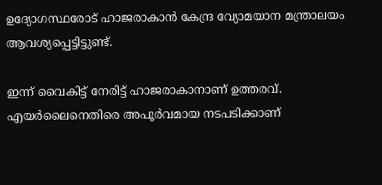ഉദ്യോഗസ്ഥരോട് ഹാജരാകാന്‍ കേന്ദ്ര വ്യോമയാന മന്ത്രാലയം ആവശ്യപ്പെട്ടിട്ടുണ്ട്.

ഇന്ന് വൈകിട്ട് നേരിട്ട് ഹാജരാകാനാണ് ഉത്തരവ്. എയര്‍ലൈനെതിരെ അപൂര്‍വമായ നടപടിക്കാണ്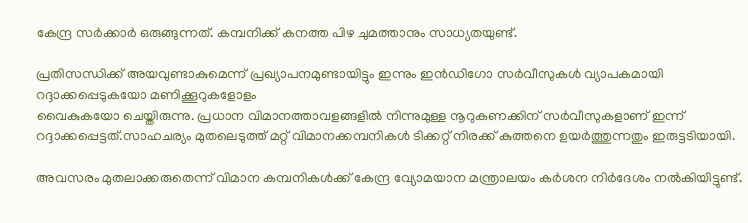കേന്ദ്ര സര്‍ക്കാര്‍ ഒരുങ്ങുന്നത്. കമ്പനിക്ക് കനത്ത പിഴ ചുമത്താനും സാധ്യതയുണ്ട്.

പ്രതിസന്ധിക്ക് അയവുണ്ടാകുമെന്ന് പ്രഖ്യാപനമുണ്ടായിട്ടും ഇന്നും ഇന്‍ഡിഗോ സര്‍വീസുകള്‍ വ്യാപകമായി റദ്ദാക്കപ്പെടുകയോ മണിക്കൂറുകളോളം
വൈകുകയോ ചെയ്തിരുന്നു. പ്രധാന വിമാനത്താവളങ്ങളില്‍ നിന്നുമുള്ള നൂറുകണക്കിന് സര്‍വീസുകളാണ് ഇന്ന് റദ്ദാക്കപ്പെട്ടത്.സാഹചര്യം മുതലെടുത്ത് മറ്റ് വിമാനക്കമ്പനികള്‍ ടിക്കറ്റ് നിരക്ക് കുത്തനെ ഉയര്‍ത്തുന്നതും ഇരുട്ടടിയായി.

അവസരം മുതലാക്കരുതെന്ന് വിമാന കമ്പനികള്‍ക്ക് കേന്ദ്ര വ്യോമയാന മന്ത്രാലയം കര്‍ശന നിര്‍ദേശം നല്‍കിയിട്ടുണ്ട്.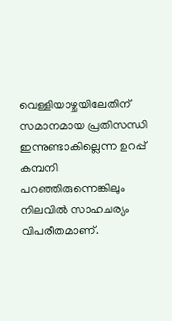വെള്ളിയാഴ്ചയിലേതിന് സമാനമായ പ്രതിസന്ധി ഇന്നുണ്ടാകില്ലെന്ന ഉറപ്പ് കമ്പനി പറഞ്ഞിരുന്നെങ്കിലും നിലവില്‍ സാഹചര്യം വിപരീതമാണ്.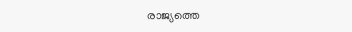രാജ്യത്തെ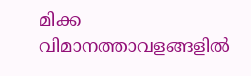മിക്ക വിമാനത്താവളങ്ങളില്‍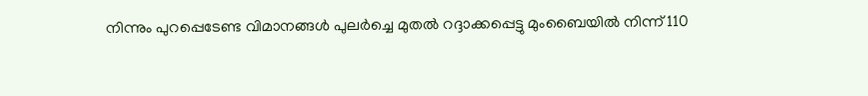നിന്നും പുറപ്പെടേണ്ട വിമാനങ്ങള്‍ പുലര്‍ച്ചെ മുതല്‍ റദ്ദാക്കപ്പെട്ടു മുംബൈയില്‍ നിന്ന് 110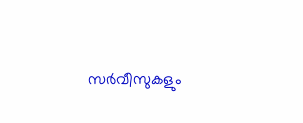സര്‍വീസുകളും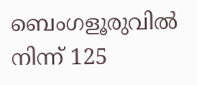ബെംഗളൂരുവില്‍ നിന്ന് 125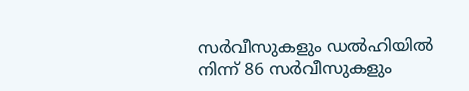സര്‍വീസുകളും ഡല്‍ഹിയില്‍ നിന്ന് 86 സര്‍വീസുകളും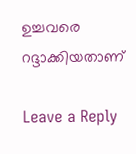ഉച്ചവരെ റദ്ദാക്കിയതാണ്

Leave a Reply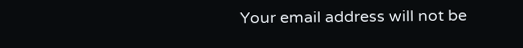Your email address will not be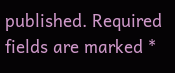published. Required fields are marked *